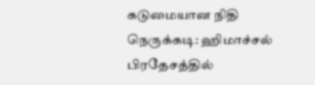கடுமையான நிதி நெருக்கடி: ஹிமாச்சல் பிரதேசத்தில்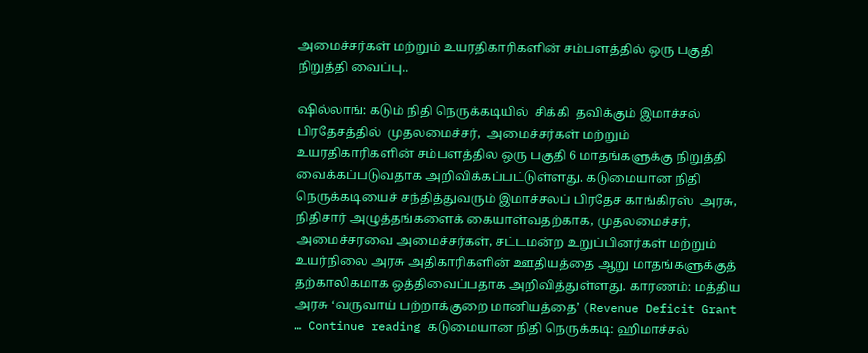அமைச்சர்கள் மற்றும் உயரதிகாரிகளின் சம்பளத்தில் ஒரு பகுதி நிறுத்தி வைப்பு..

ஷில்லாங்: கடும் நிதி நெருக்கடியில்  சிக்கி  தவிக்கும் இமாச்சல் பிரதேசத்தில்  முதலமைச்சர்,  அமைச்சர்கள் மற்றும் உயரதிகாரிகளின் சம்பளத்தில ஒரு பகுதி 6 மாதங்களுக்கு நிறுத்தி வைக்கப்படுவதாக அறிவிக்கப்பட்டுள்ளது. கடுமையான நிதி நெருக்கடியைச் சந்தித்துவரும் இமாச்சலப் பிரதேச காங்கிரஸ்  அரசு, நிதிசார் அழுத்தங்களைக் கையாள்வதற்காக, முதலமைச்சர், அமைச்சரவை அமைச்சர்கள், சட்டமன்ற உறுப்பினர்கள் மற்றும் உயர்நிலை அரசு அதிகாரிகளின் ஊதியத்தை ஆறு மாதங்களுக்குத் தற்காலிகமாக ஒத்திவைப்பதாக அறிவித்துள்ளது. காரணம்: மத்திய அரசு ‘வருவாய் பற்றாக்குறை மானியத்தை’ (Revenue Deficit Grant … Continue reading கடுமையான நிதி நெருக்கடி: ஹிமாச்சல்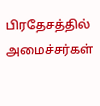பிரதேசத்தில் அமைச்சர்கள்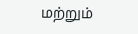மற்றும்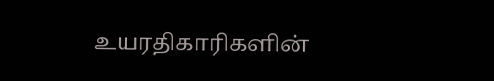உயரதிகாரிகளின்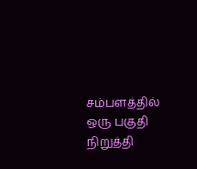சம்பளத்தில் ஒரு பகுதி நிறுத்தி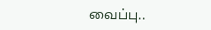வைப்பு..